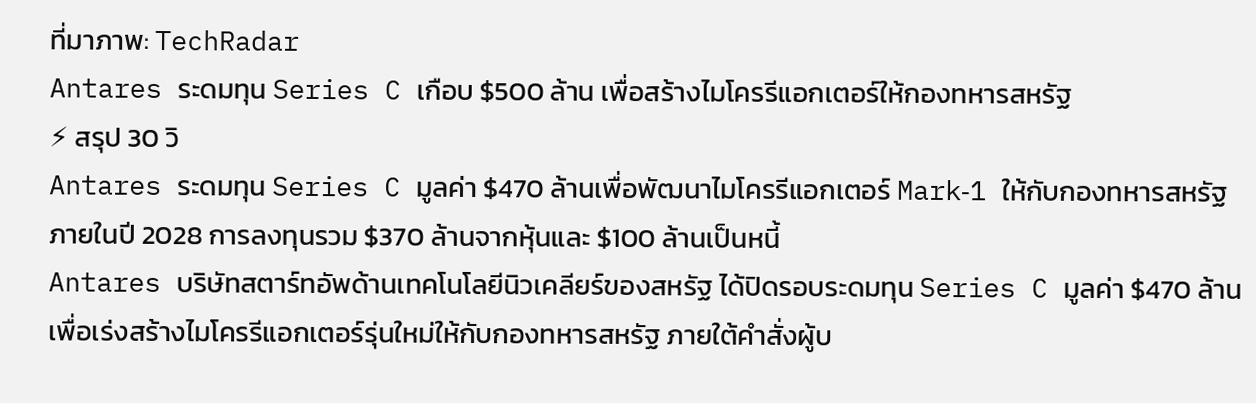ที่มาภาพ: TechRadar
Antares ระดมทุน Series C เกือบ $500 ล้าน เพื่อสร้างไมโครรีแอกเตอร์ให้กองทหารสหรัฐ
⚡ สรุป 30 วิ
Antares ระดมทุน Series C มูลค่า $470 ล้านเพื่อพัฒนาไมโครรีแอกเตอร์ Mark‑1 ให้กับกองทหารสหรัฐ ภายในปี 2028 การลงทุนรวม $370 ล้านจากหุ้นและ $100 ล้านเป็นหนี้
Antares บริษัทสตาร์ทอัพด้านเทคโนโลยีนิวเคลียร์ของสหรัฐ ได้ปิดรอบระดมทุน Series C มูลค่า $470 ล้าน เพื่อเร่งสร้างไมโครรีแอกเตอร์รุ่นใหม่ให้กับกองทหารสหรัฐ ภายใต้คำสั่งผู้บ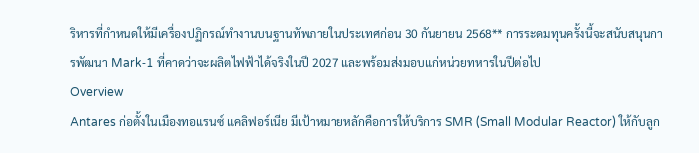ริหารที่กำหนดให้มีเครื่องปฏิกรณ์ทำงานบนฐานทัพภายในประเทศก่อน 30 กันยายน 2568** การระดมทุนครั้งนี้จะสนับสนุนการพัฒนา Mark‑1 ที่คาดว่าจะผลิตไฟฟ้าได้จริงในปี 2027 และพร้อมส่งมอบแก่หน่วยทหารในปีต่อไป
Overview
Antares ก่อตั้งในเมืองทอแรนซ์ แคลิฟอร์เนีย มีเป้าหมายหลักคือการให้บริการ SMR (Small Modular Reactor) ให้กับลูก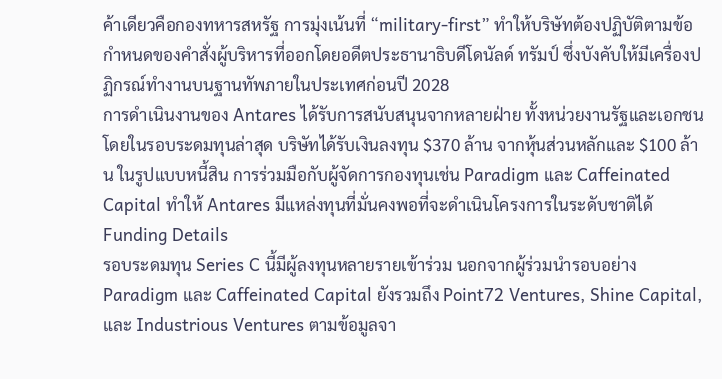ค้าเดียวคือกองทหารสหรัฐ การมุ่งเน้นที่ “military‑first” ทำให้บริษัทต้องปฏิบัติตามข้อกำหนดของคำสั่งผู้บริหารที่ออกโดยอดีตประธานาธิบดีโดนัลด์ ทรัมป์ ซึ่งบังคับให้มีเครื่องปฏิกรณ์ทำงานบนฐานทัพภายในประเทศก่อนปี 2028
การดำเนินงานของ Antares ได้รับการสนับสนุนจากหลายฝ่าย ทั้งหน่วยงานรัฐและเอกชน โดยในรอบระดมทุนล่าสุด บริษัทได้รับเงินลงทุน $370 ล้าน จากหุ้นส่วนหลักและ $100 ล้าน ในรูปแบบหนี้สิน การร่วมมือกับผู้จัดการกองทุนเช่น Paradigm และ Caffeinated Capital ทำให้ Antares มีแหล่งทุนที่มั่นคงพอที่จะดำเนินโครงการในระดับชาติได้
Funding Details
รอบระดมทุน Series C นี้มีผู้ลงทุนหลายรายเข้าร่วม นอกจากผู้ร่วมนำรอบอย่าง Paradigm และ Caffeinated Capital ยังรวมถึง Point72 Ventures, Shine Capital, และ Industrious Ventures ตามข้อมูลจา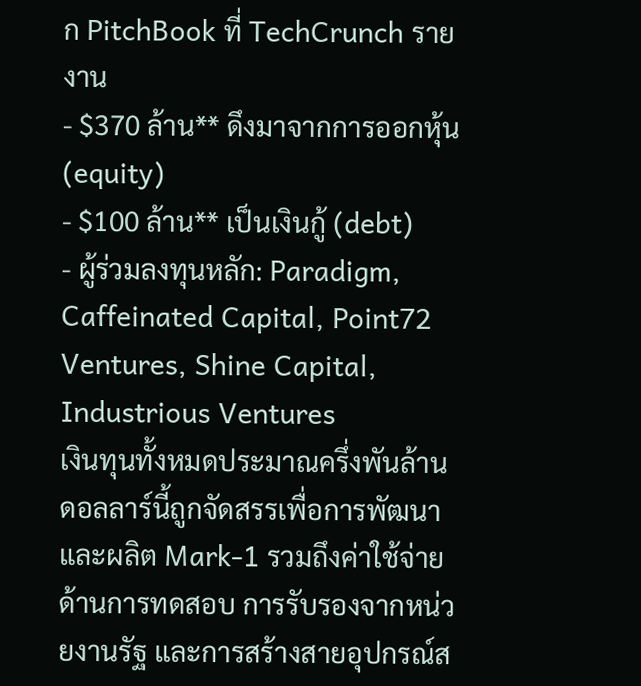ก PitchBook ที่ TechCrunch รายงาน
- $370 ล้าน** ดึงมาจากการออกหุ้น (equity)
- $100 ล้าน** เป็นเงินกู้ (debt)
- ผู้ร่วมลงทุนหลัก: Paradigm, Caffeinated Capital, Point72 Ventures, Shine Capital, Industrious Ventures
เงินทุนทั้งหมดประมาณครึ่งพันล้านดอลลาร์นี้ถูกจัดสรรเพื่อการพัฒนาและผลิต Mark‑1 รวมถึงค่าใช้จ่ายด้านการทดสอบ การรับรองจากหน่วยงานรัฐ และการสร้างสายอุปกรณ์ส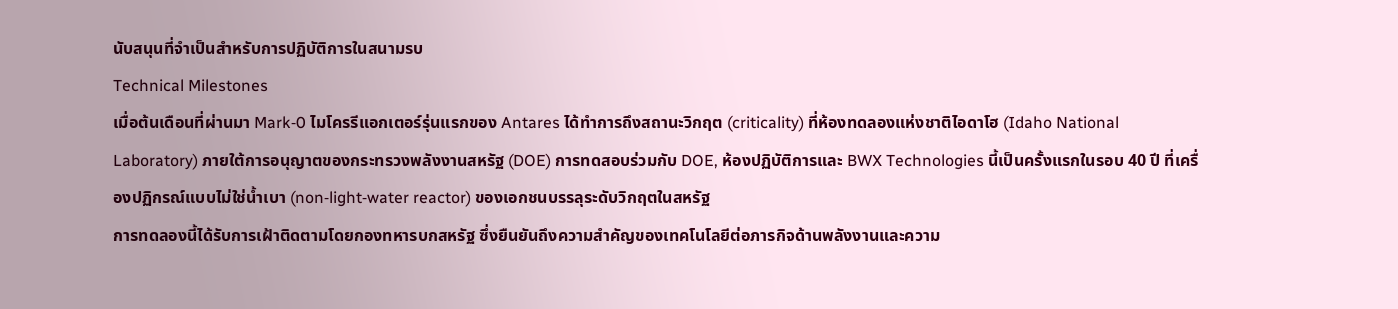นับสนุนที่จำเป็นสำหรับการปฏิบัติการในสนามรบ
Technical Milestones
เมื่อต้นเดือนที่ผ่านมา Mark‑0 ไมโครรีแอกเตอร์รุ่นแรกของ Antares ได้ทำการถึงสถานะวิกฤต (criticality) ที่ห้องทดลองแห่งชาติไอดาโฮ (Idaho National Laboratory) ภายใต้การอนุญาตของกระทรวงพลังงานสหรัฐ (DOE) การทดสอบร่วมกับ DOE, ห้องปฏิบัติการและ BWX Technologies นี้เป็นครั้งแรกในรอบ 40 ปี ที่เครื่องปฏิกรณ์แบบไม่ใช่น้ำเบา (non‑light‑water reactor) ของเอกชนบรรลุระดับวิกฤตในสหรัฐ
การทดลองนี้ได้รับการเฝ้าติดตามโดยกองทหารบกสหรัฐ ซึ่งยืนยันถึงความสำคัญของเทคโนโลยีต่อภารกิจด้านพลังงานและความ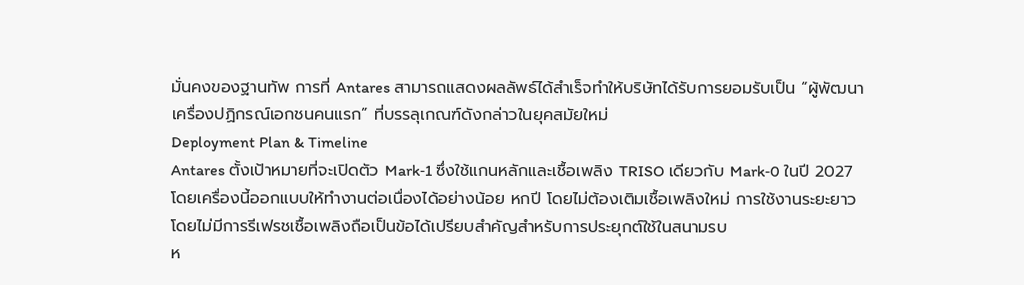มั่นคงของฐานทัพ การที่ Antares สามารถแสดงผลลัพธ์ได้สำเร็จทำให้บริษัทได้รับการยอมรับเป็น “ผู้พัฒนาเครื่องปฏิกรณ์เอกชนคนแรก” ที่บรรลุเกณฑ์ดังกล่าวในยุคสมัยใหม่
Deployment Plan & Timeline
Antares ตั้งเป้าหมายที่จะเปิดตัว Mark‑1 ซึ่งใช้แกนหลักและเชื้อเพลิง TRISO เดียวกับ Mark‑0 ในปี 2027 โดยเครื่องนี้ออกแบบให้ทำงานต่อเนื่องได้อย่างน้อย หกปี โดยไม่ต้องเติมเชื้อเพลิงใหม่ การใช้งานระยะยาวโดยไม่มีการรีเฟรชเชื้อเพลิงถือเป็นข้อได้เปรียบสำคัญสำหรับการประยุกต์ใช้ในสนามรบ
ห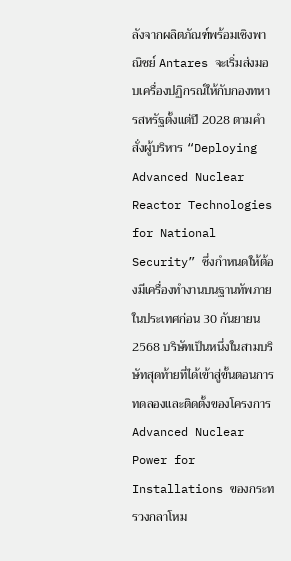ลังจากผลิตภัณฑ์พร้อมเชิงพาณิชย์ Antares จะเริ่มส่งมอบเครื่องปฏิกรณ์ให้กับกองทหารสหรัฐตั้งแต่ปี 2028 ตามคำสั่งผู้บริหาร “Deploying Advanced Nuclear Reactor Technologies for National Security” ซึ่งกำหนดให้ต้องมีเครื่องทำงานบนฐานทัพภายในประเทศก่อน 30 กันยายน 2568 บริษัทเป็นหนึ่งในสามบริษัทสุดท้ายที่ได้เข้าสู่ขั้นตอนการทดลองและติดตั้งของโครงการ Advanced Nuclear Power for Installations ของกระทรวงกลาโหม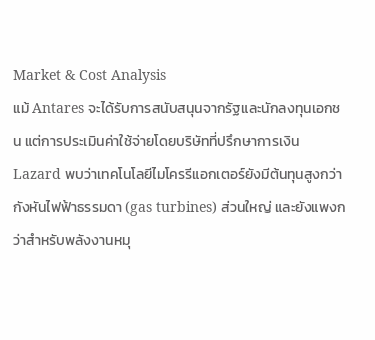Market & Cost Analysis
แม้ Antares จะได้รับการสนับสนุนจากรัฐและนักลงทุนเอกชน แต่การประเมินค่าใช้จ่ายโดยบริษัทที่ปรึกษาการเงิน Lazard พบว่าเทคโนโลยีไมโครรีแอกเตอร์ยังมีต้นทุนสูงกว่ากังหันไฟฟ้าธรรมดา (gas turbines) ส่วนใหญ่ และยังแพงกว่าสำหรับพลังงานหมุ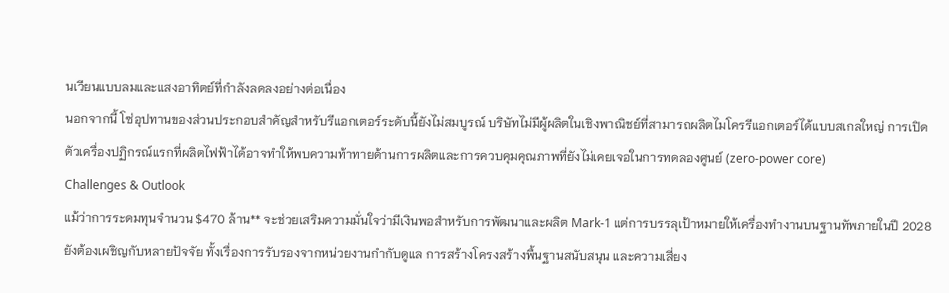นเวียนแบบลมและแสงอาทิตย์ที่กำลังลดลงอย่างต่อเนื่อง
นอกจากนี้ โซ่อุปทานของส่วนประกอบสำคัญสำหรับรีแอกเตอร์ระดับนี้ยังไม่สมบูรณ์ บริษัทไม่มีผู้ผลิตในเชิงพาณิชย์ที่สามารถผลิตไมโครรีแอกเตอร์ได้แบบสเกลใหญ่ การเปิดตัวเครื่องปฏิกรณ์แรกที่ผลิตไฟฟ้าได้อาจทำให้พบความท้าทายด้านการผลิตและการควบคุมคุณภาพที่ยังไม่เคยเจอในการทดลองศูนย์ (zero‑power core)
Challenges & Outlook
แม้ว่าการระดมทุนจำนวน $470 ล้าน** จะช่วยเสริมความมั่นใจว่ามีเงินพอสำหรับการพัฒนาและผลิต Mark‑1 แต่การบรรลุเป้าหมายให้เครื่องทำงานบนฐานทัพภายในปี 2028 ยังต้องเผชิญกับหลายปัจจัย ทั้งเรื่องการรับรองจากหน่วยงานกำกับดูแล การสร้างโครงสร้างพื้นฐานสนับสนุน และความเสี่ยง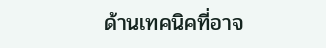ด้านเทคนิคที่อาจ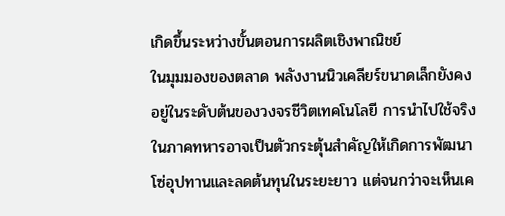เกิดขึ้นระหว่างขั้นตอนการผลิตเชิงพาณิชย์
ในมุมมองของตลาด พลังงานนิวเคลียร์ขนาดเล็กยังคงอยู่ในระดับต้นของวงจรชีวิตเทคโนโลยี การนำไปใช้จริงในภาคทหารอาจเป็นตัวกระตุ้นสำคัญให้เกิดการพัฒนาโซ่อุปทานและลดต้นทุนในระยะยาว แต่จนกว่าจะเห็นเค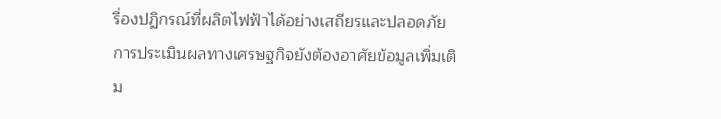รื่องปฏิกรณ์ที่ผลิตไฟฟ้าได้อย่างเสถียรและปลอดภัย การประเมินผลทางเศรษฐกิจยังต้องอาศัยข้อมูลเพิ่มเติม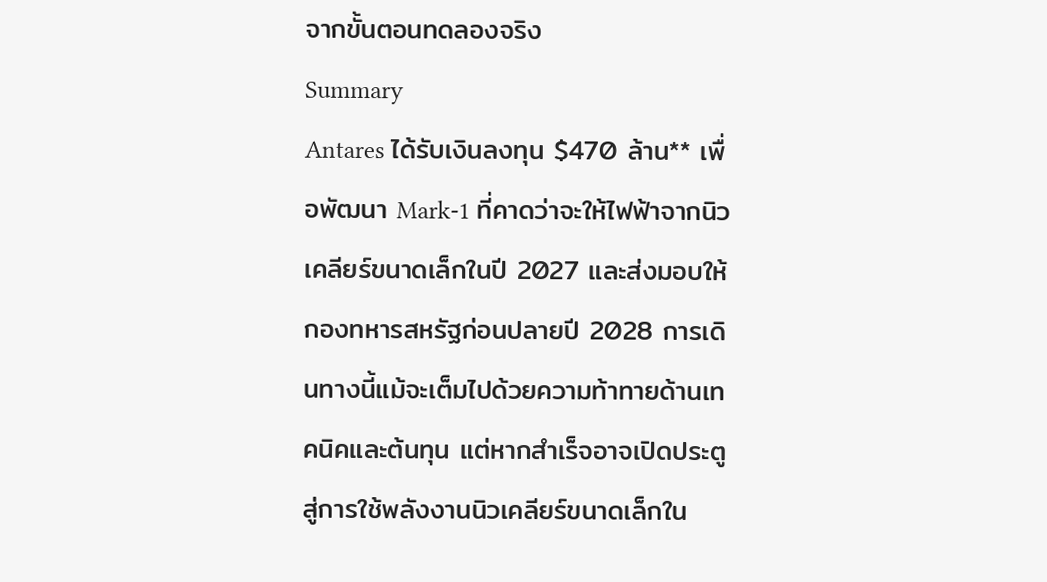จากขั้นตอนทดลองจริง
Summary
Antares ได้รับเงินลงทุน $470 ล้าน** เพื่อพัฒนา Mark‑1 ที่คาดว่าจะให้ไฟฟ้าจากนิวเคลียร์ขนาดเล็กในปี 2027 และส่งมอบให้กองทหารสหรัฐก่อนปลายปี 2028 การเดินทางนี้แม้จะเต็มไปด้วยความท้าทายด้านเทคนิคและต้นทุน แต่หากสำเร็จอาจเปิดประตูสู่การใช้พลังงานนิวเคลียร์ขนาดเล็กใน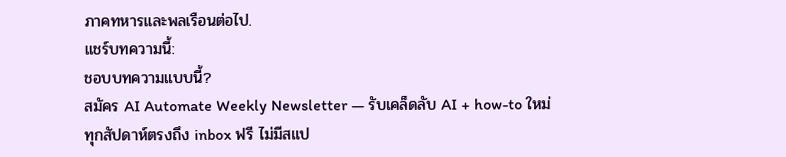ภาคทหารและพลเรือนต่อไป.
แชร์บทความนี้:
ชอบบทความแบบนี้?
สมัคร AI Automate Weekly Newsletter — รับเคล็ดลับ AI + how-to ใหม่
ทุกสัปดาห์ตรงถึง inbox ฟรี ไม่มีสแป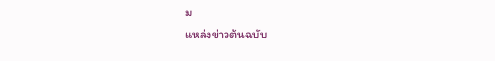ม
แหล่งข่าวต้นฉบับ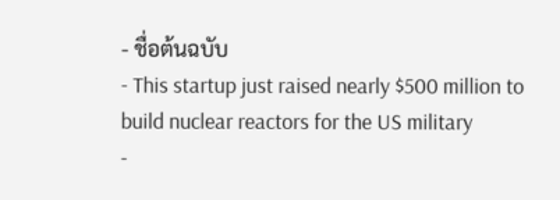- ชื่อต้นฉบับ
- This startup just raised nearly $500 million to build nuclear reactors for the US military
-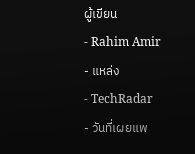ผู้เขียน
- Rahim Amir
- แหล่ง
- TechRadar
- วันที่เผยแพ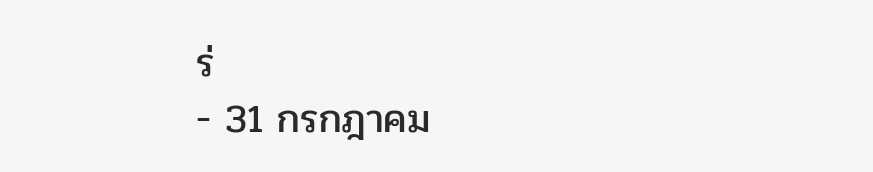ร่
- 31 กรกฎาคม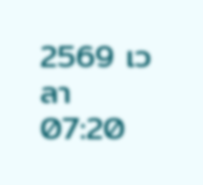2569 เวลา 07:20